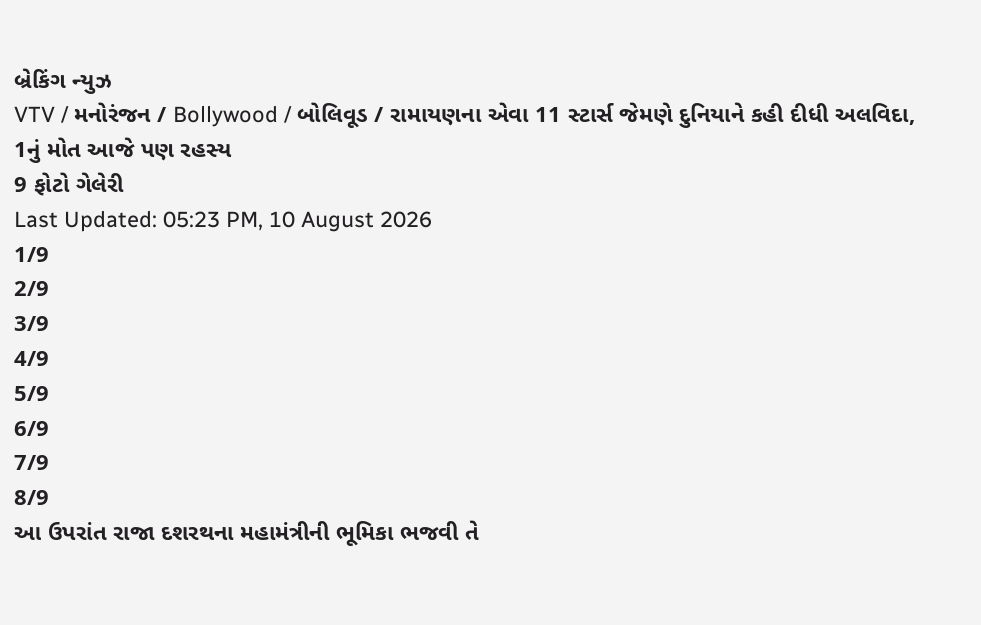બ્રેકિંગ ન્યુઝ
VTV / મનોરંજન / Bollywood / બોલિવૂડ / રામાયણના એવા 11 સ્ટાર્સ જેમણે દુનિયાને કહી દીધી અલવિદા, 1નું મોત આજે પણ રહસ્ય
9 ફોટો ગેલેરી
Last Updated: 05:23 PM, 10 August 2026
1/9
2/9
3/9
4/9
5/9
6/9
7/9
8/9
આ ઉપરાંત રાજા દશરથના મહામંત્રીની ભૂમિકા ભજવી તે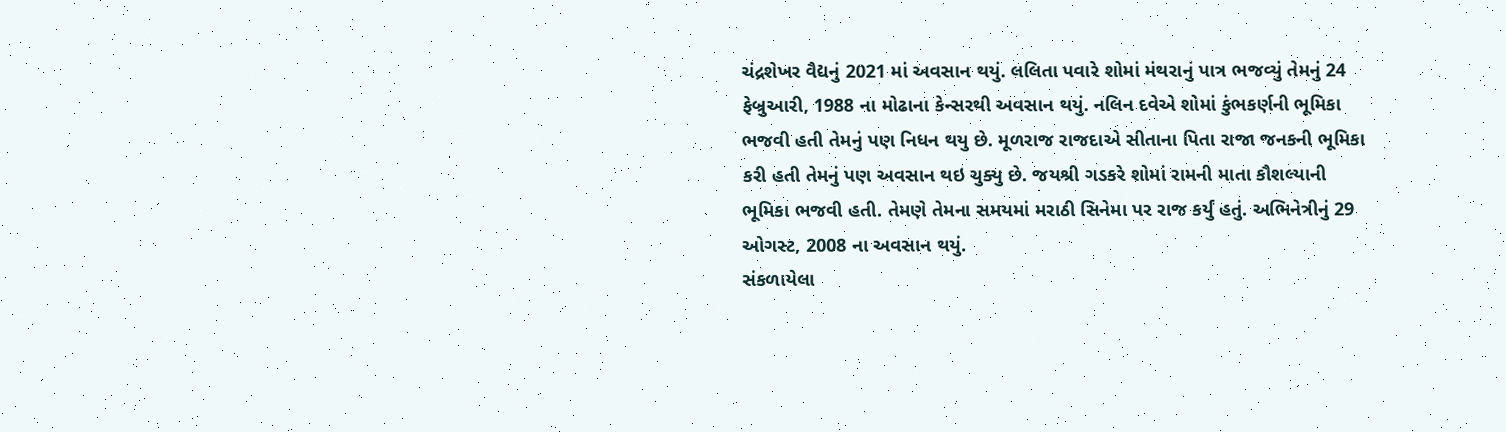ચંદ્રશેખર વૈદ્યનું 2021 માં અવસાન થયું. લલિતા પવારે શોમાં મંથરાનું પાત્ર ભજવ્યું તેમનું 24 ફેબ્રુઆરી, 1988 ના મોઢાના કેન્સરથી અવસાન થયું. નલિન દવેએ શોમાં કુંભકર્ણની ભૂમિકા ભજવી હતી તેમનું પણ નિધન થયુ છે. મૂળરાજ રાજદાએ સીતાના પિતા રાજા જનકની ભૂમિકા કરી હતી તેમનું પણ અવસાન થઇ ચુક્યુ છે. જયશ્રી ગડકરે શોમાં રામની માતા કૌશલ્યાની ભૂમિકા ભજવી હતી. તેમણે તેમના સમયમાં મરાઠી સિનેમા પર રાજ કર્યું હતું. અભિનેત્રીનું 29 ઓગસ્ટ, 2008 ના અવસાન થયું.
સંકળાયેલા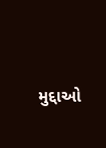મુદ્દાઓ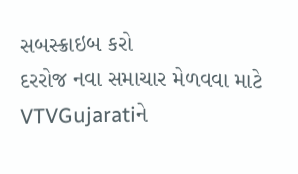સબસ્ક્રાઇબ કરો
દરરોજ નવા સમાચાર મેળવવા માટે VTVGujaratiને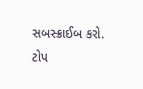સબસ્ક્રાઈબ કરો.
ટોપ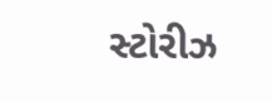સ્ટોરીઝ